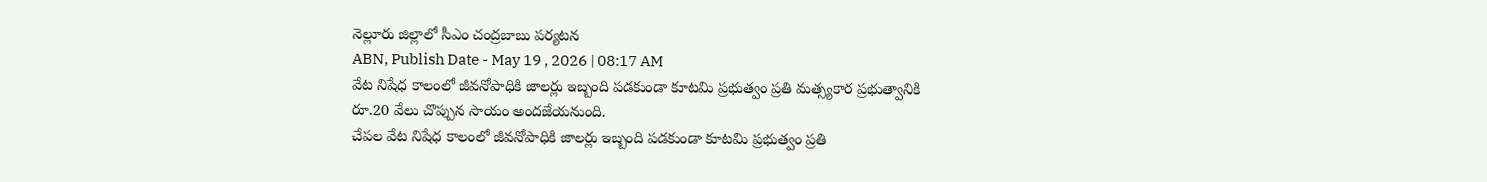నెల్లూరు జిల్లాలో సీఎం చంద్రబాబు పర్యటన
ABN, Publish Date - May 19 , 2026 | 08:17 AM
వేట నిషేధ కాలంలో జీవనోపాధికి జాలర్లు ఇబ్బంది పడకుండా కూటమి ప్రభుత్వం ప్రతి మత్స్యకార ప్రభుత్వానికి రూ.20 వేలు చొప్పున సాయం అందజేయనుంది.
చేపల వేట నిషేధ కాలంలో జీవనోపాధికి జాలర్లు ఇబ్బంది పడకుండా కూటమి ప్రభుత్వం ప్రతి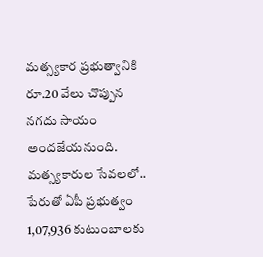మత్స్యకార ప్రభుత్వానికి రూ.20 వేలు చొప్పున నగదు సాయం అందజేయనుంది. మత్స్యకారుల సేవలలో.. పేరుతో ఏపీ ప్రభుత్వం 1,07,936 కుటుంబాలకు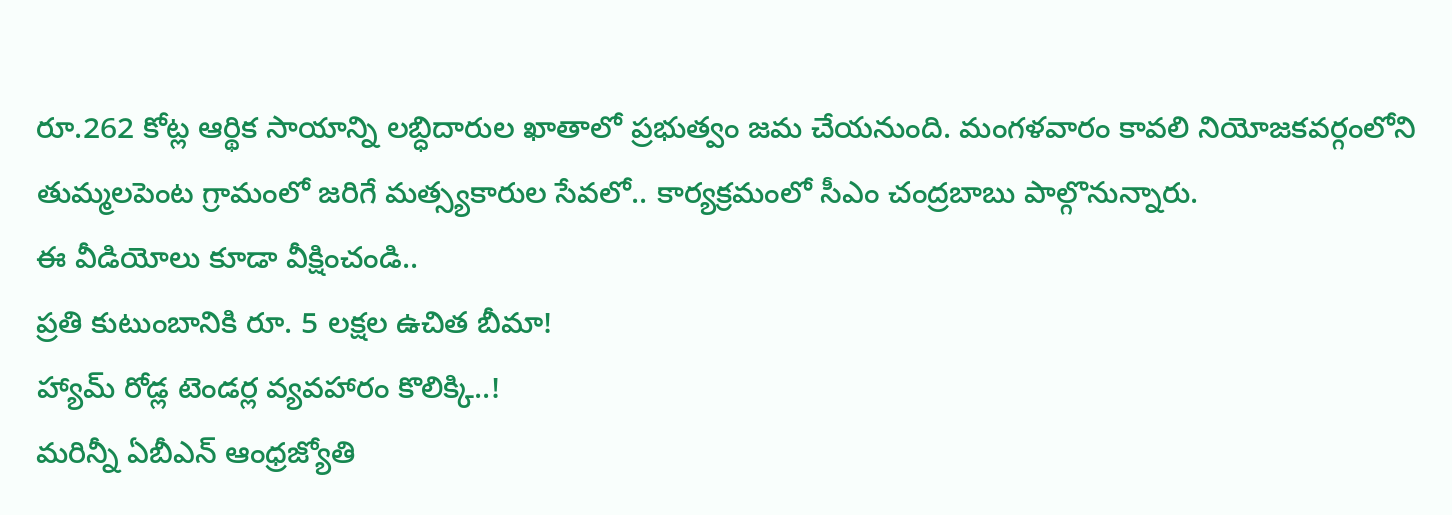రూ.262 కోట్ల ఆర్థిక సాయాన్ని లబ్ధిదారుల ఖాతాలో ప్రభుత్వం జమ చేయనుంది. మంగళవారం కావలి నియోజకవర్గంలోని తుమ్మలపెంట గ్రామంలో జరిగే మత్స్యకారుల సేవలో.. కార్యక్రమంలో సీఎం చంద్రబాబు పాల్గొనున్నారు.
ఈ వీడియోలు కూడా వీక్షించండి..
ప్రతి కుటుంబానికి రూ. 5 లక్షల ఉచిత బీమా!
హ్యామ్ రోడ్ల టెండర్ల వ్యవహారం కొలిక్కి..!
మరిన్నీ ఏబీఎన్ ఆంధ్రజ్యోతి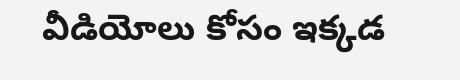వీడియోలు కోసం ఇక్కడ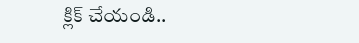క్లిక్ చేయండి..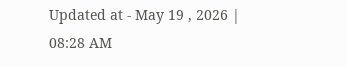Updated at - May 19 , 2026 | 08:28 AM